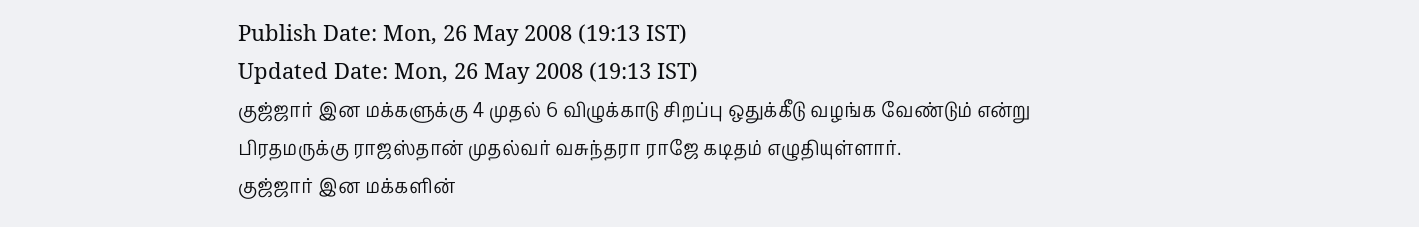Publish Date: Mon, 26 May 2008 (19:13 IST)
Updated Date: Mon, 26 May 2008 (19:13 IST)
குஜ்ஜார் இன மக்களுக்கு 4 முதல் 6 விழுக்காடு சிறப்பு ஒதுக்கீடு வழங்க வேண்டும் என்று பிரதமருக்கு ராஜஸ்தான் முதல்வர் வசுந்தரா ராஜே கடிதம் எழுதியுள்ளார்.
குஜ்ஜார் இன மக்களின்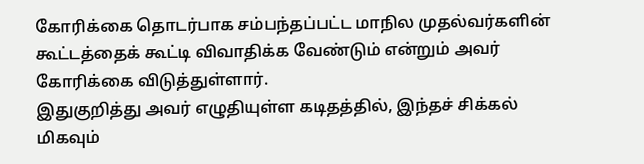கோரிக்கை தொடர்பாக சம்பந்தப்பட்ட மாநில முதல்வர்களின் கூட்டத்தைக் கூட்டி விவாதிக்க வேண்டும் என்றும் அவர் கோரிக்கை விடுத்துள்ளார்.
இதுகுறித்து அவர் எழுதியுள்ள கடிதத்தில், இந்தச் சிக்கல் மிகவும்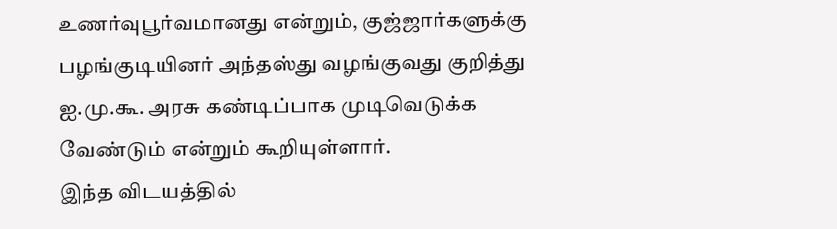உணர்வுபூர்வமானது என்றும், குஜ்ஜார்களுக்கு பழங்குடியினர் அந்தஸ்து வழங்குவது குறித்து ஐ.மு.கூ. அரசு கண்டிப்பாக முடிவெடுக்க வேண்டும் என்றும் கூறியுள்ளார்.
இந்த விடயத்தில்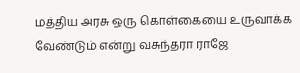மத்திய அரசு ஒரு கொள்கையை உருவாக்க வேண்டும் என்று வசுந்தரா ராஜே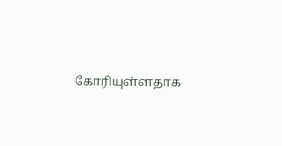கோரியுள்ளதாக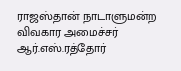ராஜஸ்தான் நாடாளுமன்ற விவகார அமைச்சர் ஆர்.எஸ்.ரத்தோர்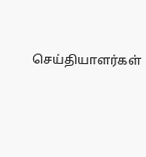செய்தியாளர்கள்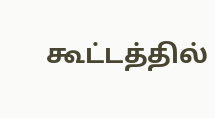கூட்டத்தில்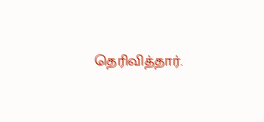தெரிவித்தார்.